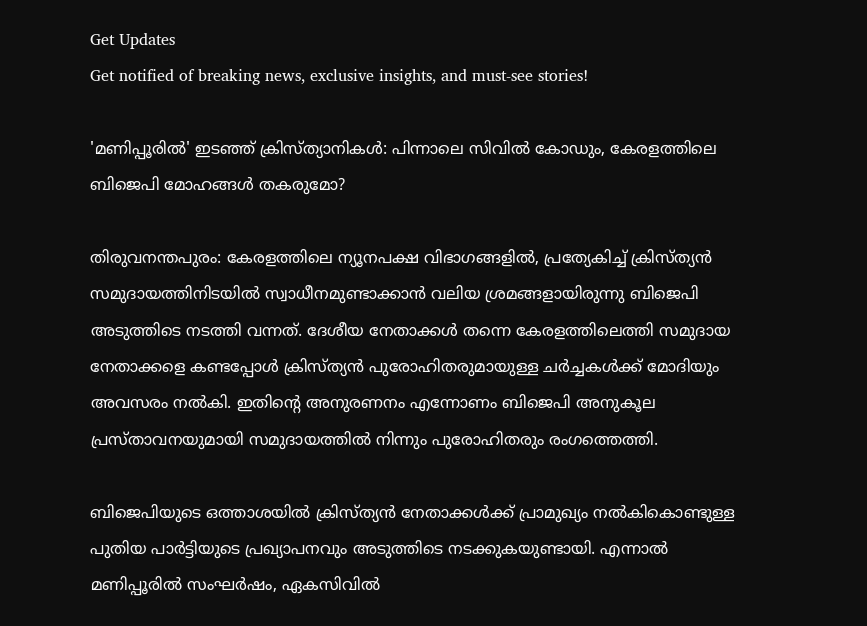Get Updates
Get notified of breaking news, exclusive insights, and must-see stories!

'മണിപ്പൂരില്‍' ഇടഞ്ഞ് ക്രിസ്ത്യാനികള്‍: പിന്നാലെ സിവില്‍ കോഡും, കേരളത്തിലെ ബിജെപി മോഹങ്ങള്‍ തകരുമോ?

തിരുവനന്തപുരം: കേരളത്തിലെ ന്യൂനപക്ഷ വിഭാഗങ്ങളില്‍, പ്രത്യേകിച്ച് ക്രിസ്ത്യന്‍ സമുദായത്തിനിടയില്‍ സ്വാധീനമുണ്ടാക്കാന്‍ വലിയ ശ്രമങ്ങളായിരുന്നു ബിജെപി അടുത്തിടെ നടത്തി വന്നത്. ദേശീയ നേതാക്കള്‍ തന്നെ കേരളത്തിലെത്തി സമുദായ നേതാക്കളെ കണ്ടപ്പോള്‍ ക്രിസ്ത്യന്‍ പുരോഹിതരുമായുള്ള ചർച്ചകള്‍ക്ക് മോദിയും അവസരം നല്‍കി. ഇതിന്റെ അനുരണനം എന്നോണം ബിജെപി അനുകൂല പ്രസ്താവനയുമായി സമുദായത്തില്‍ നിന്നും പുരോഹിതരും രംഗത്തെത്തി.

ബിജെപിയുടെ ഒത്താശയില്‍ ക്രിസ്ത്യന്‍ നേതാക്കള്‍ക്ക് പ്രാമുഖ്യം നല്‍കികൊണ്ടുള്ള പുതിയ പാർട്ടിയുടെ പ്രഖ്യാപനവും അടുത്തിടെ നടക്കുകയുണ്ടായി. എന്നാല്‍ മണിപ്പൂരില്‍ സംഘർഷം, ഏകസിവില്‍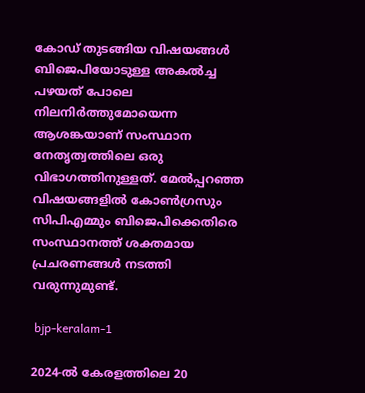കോഡ് തുടങ്ങിയ വിഷയങ്ങള്‍ ബിജെപിയോടുള്ള അകല്‍ച്ച പഴയത് പോലെ നിലനിർത്തുമോയെന്ന ആശങ്കയാണ് സംസ്ഥാന നേതൃത്വത്തിലെ ഒരു വിഭാഗത്തിനുള്ളത്. മേല്‍പ്പറഞ്ഞ വിഷയങ്ങളില്‍ കോണ്‍ഗ്രസും സിപിഎമ്മും ബിജെപിക്കെതിരെ സംസ്ഥാനത്ത് ശക്തമായ പ്രചരണങ്ങള്‍ നടത്തി വരുന്നുമുണ്ട്.

 bjp-keralam-1

2024-ൽ കേരളത്തിലെ 20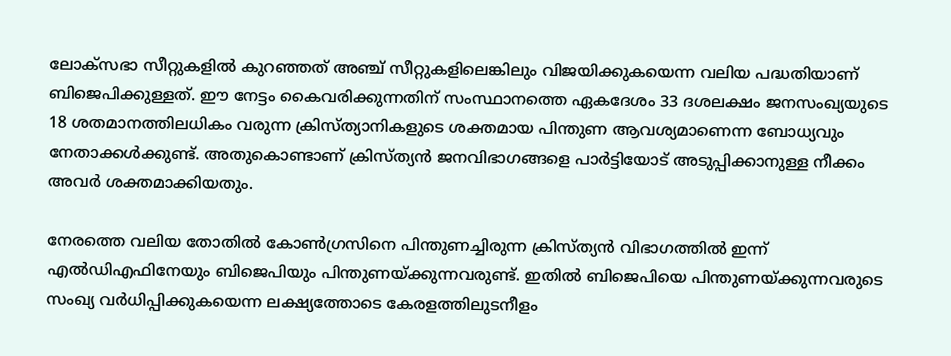ലോക്‌സഭാ സീറ്റുകളിൽ കുറഞ്ഞത് അഞ്ച് സീറ്റുകളിലെങ്കിലും വിജയിക്കുകയെന്ന വലിയ പദ്ധതിയാണ് ബിജെപിക്കുള്ളത്. ഈ നേട്ടം കൈവരിക്കുന്നതിന് സംസ്ഥാനത്തെ ഏകദേശം 33 ദശലക്ഷം ജനസംഖ്യയുടെ 18 ശതമാനത്തിലധികം വരുന്ന ക്രിസ്ത്യാനികളുടെ ശക്തമായ പിന്തുണ ആവശ്യമാണെന്ന ബോധ്യവും നേതാക്കള്‍ക്കുണ്ട്. അതുകൊണ്ടാണ് ക്രിസ്ത്യന്‍ ജനവിഭാഗങ്ങളെ പാർട്ടിയോട് അടുപ്പിക്കാനുള്ള നീക്കം അവർ ശക്തമാക്കിയതും.

നേരത്തെ വലിയ തോതില്‍ കോണ്‍ഗ്രസിനെ പിന്തുണച്ചിരുന്ന ക്രിസ്ത്യന്‍ വിഭാഗത്തില്‍ ഇന്ന് എല്‍ഡിഎഫിനേയും ബിജെപിയും പിന്തുണയ്ക്കുന്നവരുണ്ട്. ഇതില്‍ ബിജെപിയെ പിന്തുണയ്ക്കുന്നവരുടെ സംഖ്യ വർധിപ്പിക്കുകയെന്ന ലക്ഷ്യത്തോടെ കേരളത്തിലുടനീളം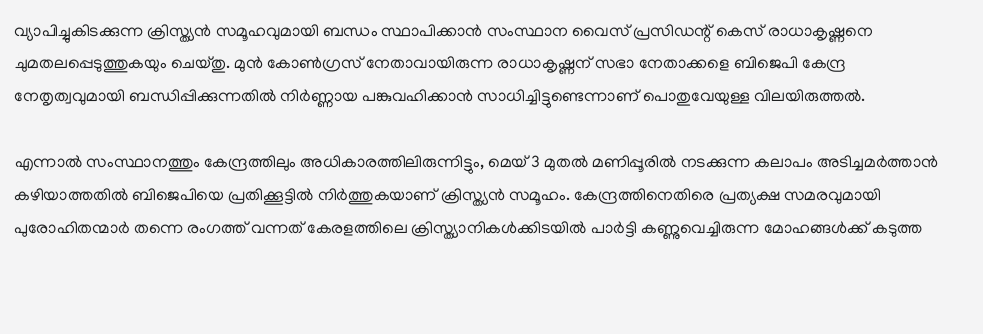വ്യാപിച്ചുകിടക്കുന്ന ക്രിസ്ത്യൻ സമൂഹവുമായി ബന്ധം സ്ഥാപിക്കാൻ സംസ്ഥാന വൈസ് പ്രസിഡന്റ് കെസ് രാധാകൃഷ്ണനെ ചുമതലപ്പെടുത്തുകയും ചെയ്തു. മുൻ കോൺഗ്രസ് നേതാവായിരുന്ന രാധാകൃഷ്ണന് സഭാ നേതാക്കളെ ബിജെപി കേന്ദ്ര നേതൃത്വവുമായി ബന്ധിപ്പിക്കുന്നതിൽ നിർണ്ണായ പങ്കുവഹിക്കാന്‍ സാധിച്ചിട്ടുണ്ടെന്നാണ് പൊതുവേയുള്ള വിലയിരുത്തല്‍.

എന്നാല്‍ സംസ്ഥാനത്തും കേന്ദ്രത്തിലും അധികാരത്തിലിരുന്നിട്ടും, മെയ് 3 മുതൽ മണിപ്പൂരിൽ നടക്കുന്ന കലാപം അടിച്ചമർത്താന്‍ കഴിയാത്തതില്‍ ബിജെപിയെ പ്രതിക്കൂട്ടില്‍ നിർത്തുകയാണ് ക്രിസ്ത്യന്‍ സമൂഹം. കേന്ദ്രത്തിനെതിരെ പ്രത്യക്ഷ സമരവുമായി പുരോഹിതന്മാർ തന്നെ രംഗത്ത് വന്നത് കേരളത്തിലെ ക്രിസ്ത്യാനികൾക്കിടയിൽ പാർട്ടി കണ്ണുവെച്ചിരുന്ന മോഹങ്ങള്‍ക്ക് കടുത്ത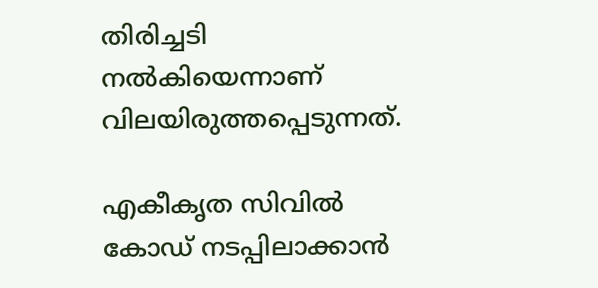തിരിച്ചടി നല്‍കിയെന്നാണ് വിലയിരുത്തപ്പെടുന്നത്.

എകീകൃത സിവില്‍ കോഡ് നടപ്പിലാക്കാന്‍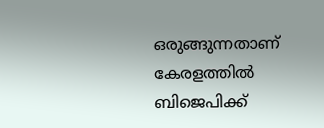ഒരുങ്ങുന്നതാണ് കേരളത്തില്‍ ബിജെപിക്ക്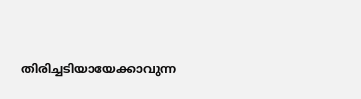തിരിച്ചടിയായേക്കാവുന്ന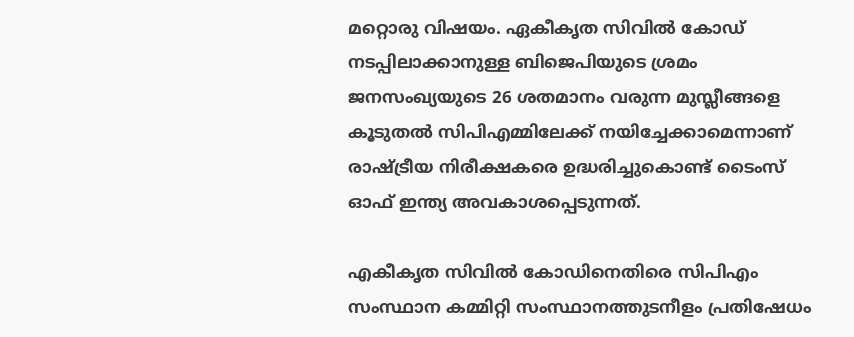മറ്റൊരു വിഷയം. ഏകീകൃത സിവില്‍ കോഡ് നടപ്പിലാക്കാനുള്ള ബിജെപിയുടെ ശ്രമം ജനസംഖ്യയുടെ 26 ശതമാനം വരുന്ന മുസ്ലീങ്ങളെ കൂടുതൽ സിപിഎമ്മിലേക്ക് നയിച്ചേക്കാമെന്നാണ് രാഷ്ട്രീയ നിരീക്ഷകരെ ഉദ്ധരിച്ചുകൊണ്ട് ടൈംസ് ഓഫ് ഇന്ത്യ അവകാശപ്പെടുന്നത്.

എകീകൃത സിവില്‍ കോഡിനെതിരെ സിപിഎം സംസ്ഥാന കമ്മിറ്റി സംസ്ഥാനത്തുടനീളം പ്രതിഷേധം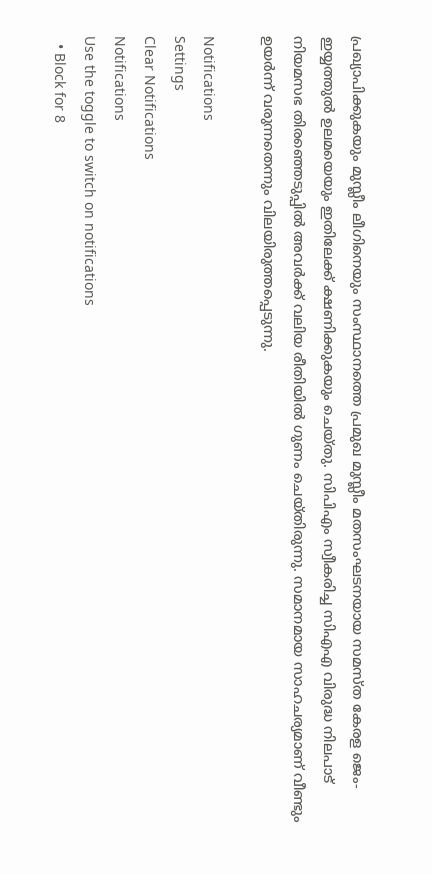പ്രഖ്യാപിക്കുകയും മുസ്ലീം ലീഗിനെയും സംസ്ഥാനത്തെ പ്രമുഖ മുസ്ലീം മതസംഘടനയായ സമസ്ത കേരള ജെം-ഇയ്യത്തുൽ ഉലമയെയും ഇതിലേക്ക് ക്ഷണിക്കുകയും ചെയ്തു. സിപിഎം സ്വീകരിച്ച സിഎഎ വിരുദ്ധ നിലപാട് നിയമസഭ തിരഞ്ഞെടുപ്പില്‍ അവർക്ക് വലിയ രീതിയില്‍ ഗുണം ചെയ്തിരുന്നു. സമാനമായ സാഹചര്യമാണ് വീണ്ടും ഉയർന്ന് വരുന്നതെന്നും വിലയിരുത്തപ്പെടുന്നു.

Notifications
Settings
Clear Notifications
Notifications
Use the toggle to switch on notifications
  • Block for 8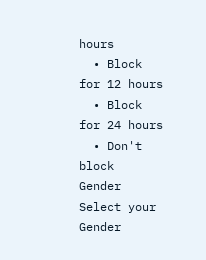hours
  • Block for 12 hours
  • Block for 24 hours
  • Don't block
Gender
Select your Gender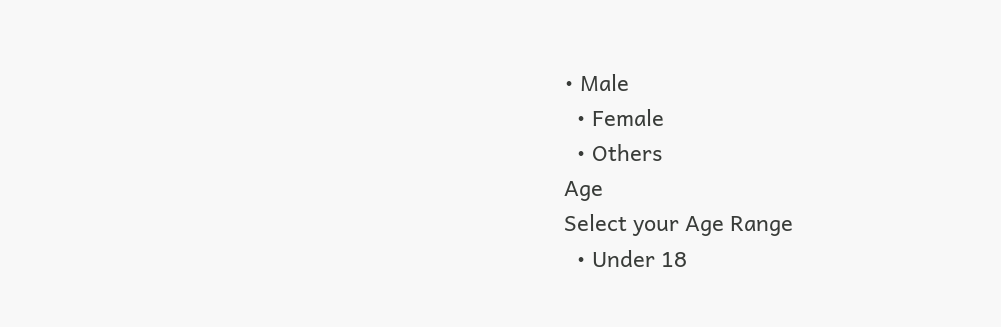• Male
  • Female
  • Others
Age
Select your Age Range
  • Under 18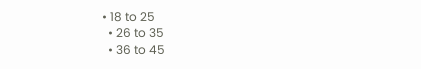• 18 to 25
  • 26 to 35
  • 36 to 45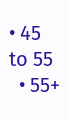• 45 to 55
  • 55+